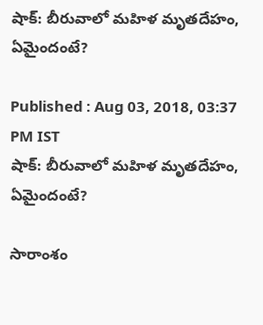షాక్: బీరువాలో మహిళ మృతదేహం, ఏమైందంటే?

Published : Aug 03, 2018, 03:37 PM IST
షాక్: బీరువాలో మహిళ మృతదేహం, ఏమైందంటే?

సారాంశం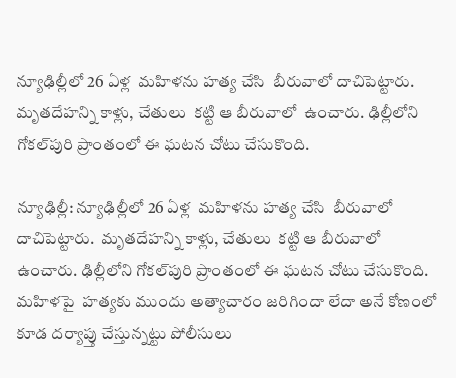న్యూఢిల్లీలో 26 ఏళ్ల  మహిళను హత్య చేసి  బీరువాలో దాచిపెట్టారు.  మృతదేహన్ని కాళ్లు, చేతులు  కట్టి ఆ బీరువాలో  ఉంచారు. ఢిల్లీలోని గోకల్‌పురి ప్రాంతంలో ఈ ఘటన చోటు చేసుకొంది.

న్యూఢిల్లీ: న్యూఢిల్లీలో 26 ఏళ్ల  మహిళను హత్య చేసి  బీరువాలో దాచిపెట్టారు.  మృతదేహన్ని కాళ్లు, చేతులు  కట్టి ఆ బీరువాలో  ఉంచారు. ఢిల్లీలోని గోకల్‌పురి ప్రాంతంలో ఈ ఘటన చోటు చేసుకొంది.  మహిళపై  హత్యకు ముందు అత్యాచారం జరిగిందా లేదా అనే కోణంలో కూడ దర్యాప్తు చేస్తున్నట్టు పోలీసులు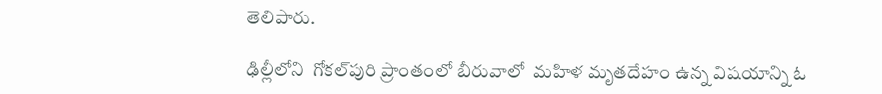తెలిపారు.

ఢిల్లీలోని  గోకల్‌పురి ప్రాంతంలో బీరువాలో  మహిళ మృతదేహం ఉన్న విషయాన్ని ఓ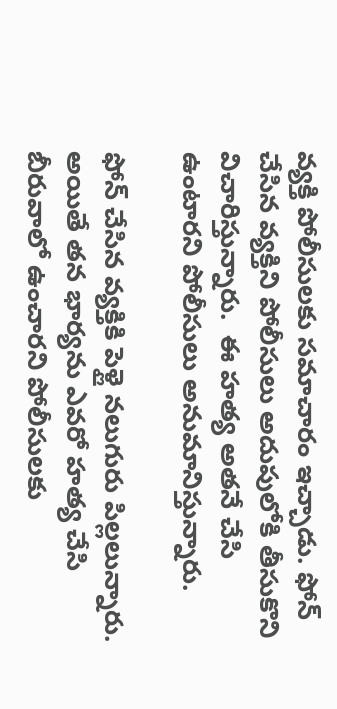వ్యక్తి పోలీసులకు సమాచారం ఇచ్చాడు. ఫోన్ చేసిన వ్యక్తిని పోలీసులు అదుపులోకి తీసుకొని విచారిస్తున్నారు.  ఈ హత్య అతనే చేసి ఉంటారని పోలీసులు అనుమానిస్తున్నారు.

ఫోన్ చేసిన వ్యక్తికి పెళ్లై నలుగురు పిల్లలున్నారు.  అయితే తన భార్యను ఎవరో హత్య చేసి  బీరువాలో ఉంచారని పోలీసులకు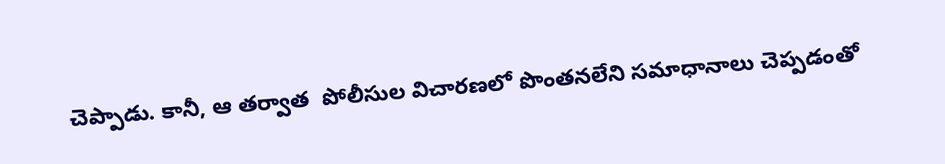చెప్పాడు. కానీ, ఆ తర్వాత  పోలీసుల విచారణలో పొంతనలేని సమాధానాలు చెప్పడంతో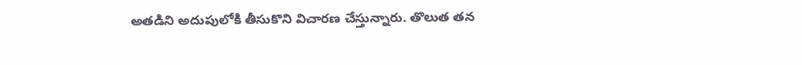అతడిని అదుపులోకి తీసుకొని విచారణ చేస్తున్నారు. తొలుత తన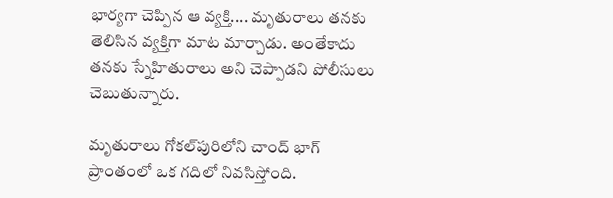భార్యగా చెప్పిన ఆ వ్యక్తి.... మృతురాలు తనకు తెలిసిన వ్యక్తిగా మాట మార్చాడు. అంతేకాదు  తనకు స్నేహితురాలు అని చెప్పాడని పోలీసులు చెబుతున్నారు.

మృతురాలు గోకల్‌పురిలోని చాంద్‌ భాగ్‌ ప్రాంతంలో ఒక గదిలో నివసిస్తోంది.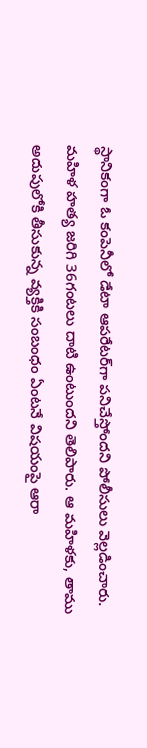స్థానికంగా ఓ కంపెనీలో డేటా ఆపరేటర్‌గా పనిచేస్తోందని పోలీసులు వెల్లడించారు. మహిళ హత్య జరిగి 36గంటలు దాటి ఉంటుందని తెలిపారు. ఆ మహిళకు, తాము అదుపులోకి తీసుకున్న వ్యక్తికి సంబంధం ఏంటనే విషయంపై ఆరా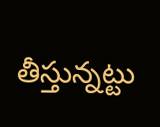తీస్తున్నట్టు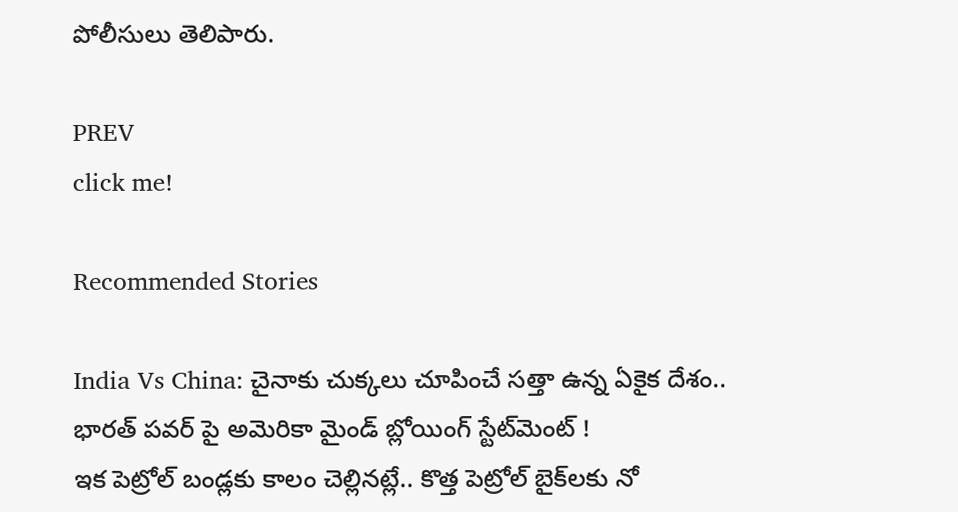పోలీసులు తెలిపారు.

PREV
click me!

Recommended Stories

India Vs China: చైనాకు చుక్కలు చూపించే సత్తా ఉన్న ఏకైక దేశం.. భారత్ పవర్ పై అమెరికా మైండ్ బ్లోయింగ్ స్టేట్‌మెంట్ !
ఇక పెట్రోల్ బండ్లకు కాలం చెల్లినట్లే.. కొత్త పెట్రోల్ బైక్‌ల‌కు నో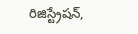రిజిస్ట్రేషన్,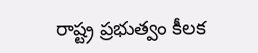రాష్ట్ర ప్రభుత్వం కీలక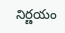నిర్ణయం